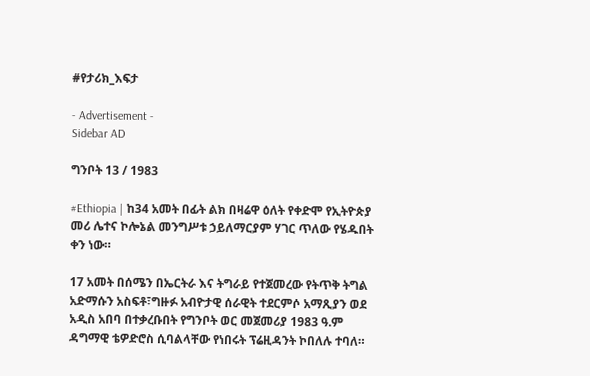#የታሪክ_እፍታ

- Advertisement -
Sidebar AD

ግንቦት 13 / 1983

#Ethiopia | ከ34 አመት በፊት ልክ በዛሬዋ ዕለት የቀድሞ የኢትዮጵያ መሪ ሌተና ኮሎኔል መንግሥቱ ኃይለማርያም ሃገር ጥለው የሄዱበት ቀን ነው።

17 አመት በሰሜን በኤርትራ እና ትግራይ የተጀመረው የትጥቅ ትግል አድማሱን አስፍቶ፣ግዙፉ አብዮታዊ ሰራዊት ተደርምሶ አማጺያን ወደ አዲስ አበባ በተቃረቡበት የግንቦት ወር መጀመሪያ 1983 ዓ.ም ዳግማዊ ቴዎድሮስ ሲባልላቸው የነበሩት ፕሬዚዳንት ኮበለሉ ተባለ።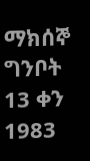ማክሰኞ ግንቦት 13 ቀን 1983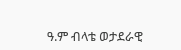ዓ.ም ብላቴ ወታደራዊ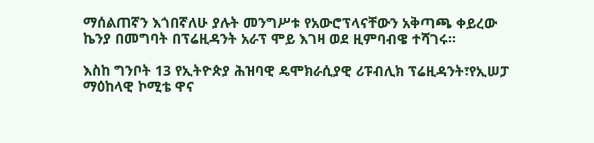ማሰልጠኛን እጎበኛለሁ ያሉት መንግሥቱ የአውሮፕላናቸውን አቅጣጫ ቀይረው ኬንያ በመግባት በፕሬዚዳንት አራፕ ሞይ እገዛ ወደ ዚምባብዌ ተሻገሩ።

እስከ ግንቦት 13 የኢትዮጵያ ሕዝባዊ ዴሞክራሲያዊ ሪፑብሊክ ፕሬዚዳንት፣የኢሠፓ ማዕከላዊ ኮሚቴ ዋና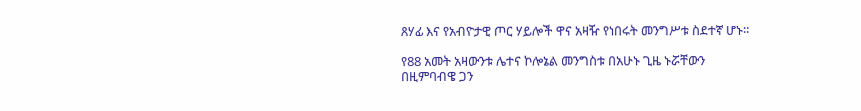ጸሃፊ እና የአብዮታዊ ጦር ሃይሎች ዋና አዛዥ የነበሩት መንግሥቱ ስደተኛ ሆኑ።

የ88 አመት አዛውንቱ ሌተና ኮሎኔል መንግስቱ በአሁኑ ጊዜ ኑሯቸውን በዚምባብዌ ጋን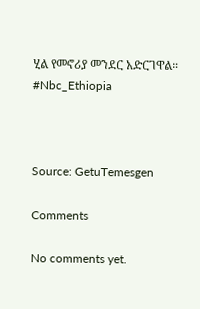ሂል የመኖሪያ መንደር አድርገዋል።
#Nbc_Ethiopia



Source: GetuTemesgen

Comments

No comments yet.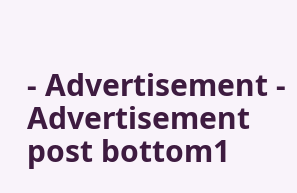- Advertisement -
Advertisement post bottom1